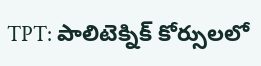TPT: పాలిటెక్నిక్ కోర్సులలో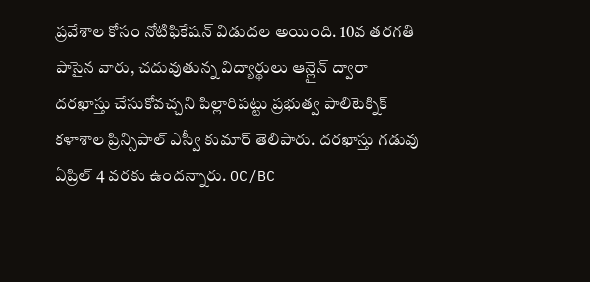ప్రవేశాల కోసం నోటిఫికేషన్ విడుదల అయింది. 10వ తరగతి పాసైన వారు, చదువుతున్న విద్యార్థులు ఆన్లైన్ ద్వారా దరఖాస్తు చేసుకోవచ్చని పిల్లారిపట్టు ప్రభుత్వ పాలిటెక్నిక్ కళాశాల ప్రిన్సిపాల్ ఎస్వీ కుమార్ తెలిపారు. దరఖాస్తు గడువు ఏప్రిల్ 4 వరకు ఉందన్నారు. OC/BC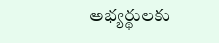అభ్యర్థులకు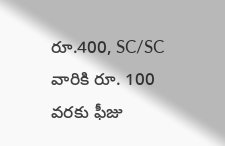రూ.400, SC/SC వారికి రూ. 100 వరకు ఫీజు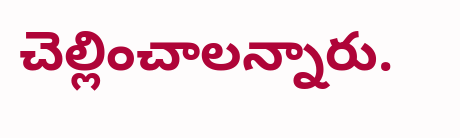చెల్లించాలన్నారు.